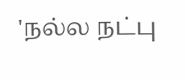'நல்ல நட்பு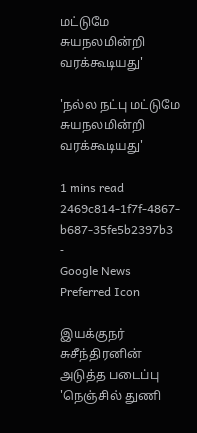மட்டுமே சுயநலமின்றி வரக்கூடியது'

'நல்ல நட்பு மட்டுமே சுயநலமின்றி வரக்கூடியது'

1 mins read
2469c814-1f7f-4867-b687-35fe5b2397b3
-
Google News Preferred Icon

இயக்குநர் சுசீந்திரனின் அடுத்த படைப்பு 'நெஞ்சில் துணி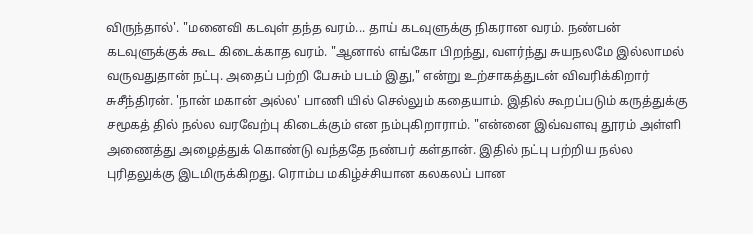விருந்தால்'. "மனைவி கடவுள் தந்த வரம்... தாய் கடவுளுக்கு நிகரான வரம். நண்பன் கடவுளுக்குக் கூட கிடைக்காத வரம். "ஆனால் எங்கோ பிறந்து, வளர்ந்து சுயநலமே இல்லாமல் வருவதுதான் நட்பு. அதைப் பற்றி பேசும் படம் இது," என்று உற்சாகத்துடன் விவரிக்கிறார் சுசீந்திரன். 'நான் மகான் அல்ல' பாணி யில் செல்லும் கதையாம். இதில் கூறப்படும் கருத்துக்கு சமூகத் தில் நல்ல வரவேற்பு கிடைக்கும் என நம்புகிறாராம். "என்னை இவ்வளவு தூரம் அள்ளி அணைத்து அழைத்துக் கொண்டு வந்ததே நண்பர் கள்தான். இதில் நட்பு பற்றிய நல்ல புரிதலுக்கு இடமிருக்கிறது. ரொம்ப மகிழ்ச்சியான கலகலப் பான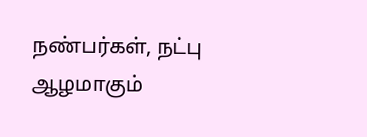நண்பர்கள், நட்பு ஆழமாகும்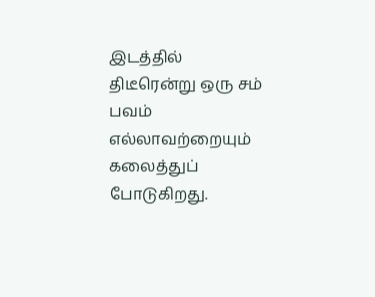இடத்தில் திடீரென்று ஒரு சம் பவம் எல்லாவற்றையும் கலைத்துப் போடுகிறது.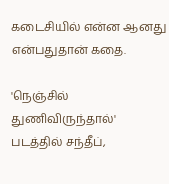கடைசியில் என்ன ஆனது என்பதுதான் கதை.

'நெஞ்சில் துணிவிருந்தால்' படத்தில் சந்தீப்,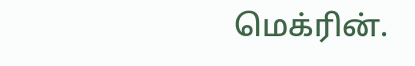மெக்ரின்.